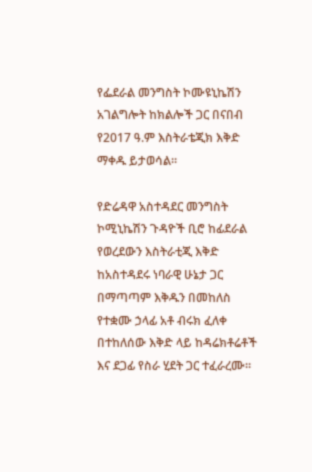የፌደራል መንግስት ኮሙዩኒኬሽን አገልግሎት ከክልሎች ጋር በናበብ የ2017 ዓ.ም እስትራቴጂክ እቅድ ማቀዱ ይታወሳል።

የድሬዳዋ አስተዳደር መንግስት ኮሚኒኬሽን ጉዳዮች ቢሮ ከፊደራል የወረደውን እስትራቲጂ እቅድ ከአስተዳደሩ ነባራዊ ሁኔታ ጋር በማጣጣም እቅዱን በመከለስ የተቋሙ ኃላፊ አቶ ብሩክ ፈለቀ በተከለሰው እቅድ ላይ ከዳሬክቶሬቶች እና ደጋፊ የስራ ሂደት ጋር ተፈራረሙ።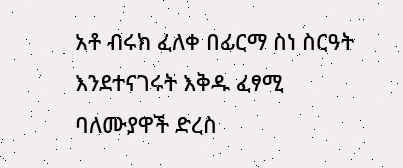አቶ ብሩክ ፈለቀ በፊርማ ስነ ስርዓት እንደተናገሩት እቅዱ ፈፃሚ ባለሙያዋች ድረስ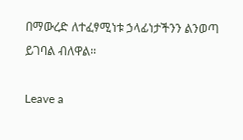በማውረድ ለተፈፃሚነቱ ኃላፊነታችንን ልንወጣ ይገባል ብለዋል።

Leave a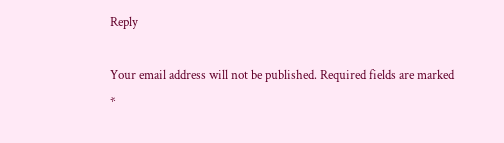Reply

Your email address will not be published. Required fields are marked *